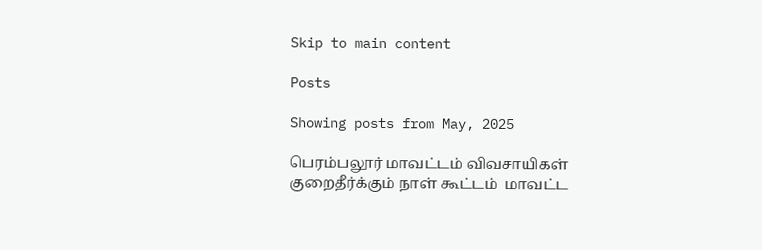Skip to main content

Posts

Showing posts from May, 2025

பெரம்பலூர் மாவட்டம் விவசாயிகள் குறைதீர்க்கும் நாள் கூட்டம்  மாவட்ட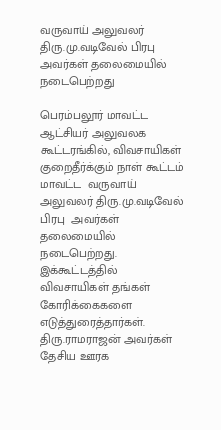வருவாய் அலுவலர் திரு.மு.வடிவேல் பிரபு  அவர்கள் தலைமையில் நடைபெற்றது

பெரம்பலூர் மாவட்ட ஆட்சியர் அலுவலக கூட்டரங்கில், விவசாயிகள் குறைதீர்க்கும் நாள் கூட்டம் மாவட்ட  வருவாய் அலுவலர் திரு.மு.வடிவேல் பிரபு  அவர்கள் தலைமையில் நடைபெற்றது. இக்கூட்டத்தில் விவசாயிகள் தங்கள் கோரிக்கைகளை எடுத்துரைத்தார்கள். திரு.ராமராஜன் அவர்கள் தேசிய ஊரக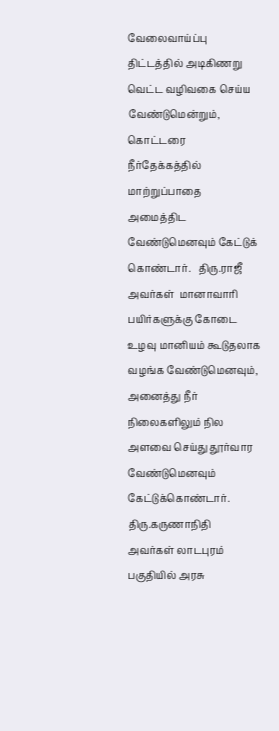வேலைவாய்ப்பு திட்டத்தில் அடிகிணறு வெட்ட வழிவகை செய்ய வேண்டுமென்றும், கொட்டரை நீர்தேக்கத்தில் மாற்றுப்பாதை அமைத்திட வேண்டுமெனவும் கேட்டுக் கொண்டார்.   திரு.ராஜீ அவர்கள்  மானாவாரி பயிர்களுக்கு கோடை உழவு மானியம் கூடுதலாக வழங்க வேண்டுமெனவும், அனைத்து நீர் நிலைகளிலும் நில அளவை செய்து தூர்வார வேண்டுமெனவும் கேட்டுக்கொண்டார்.  திரு.கருணாநிதி அவர்கள் லாடபுரம் பகுதியில் அரசு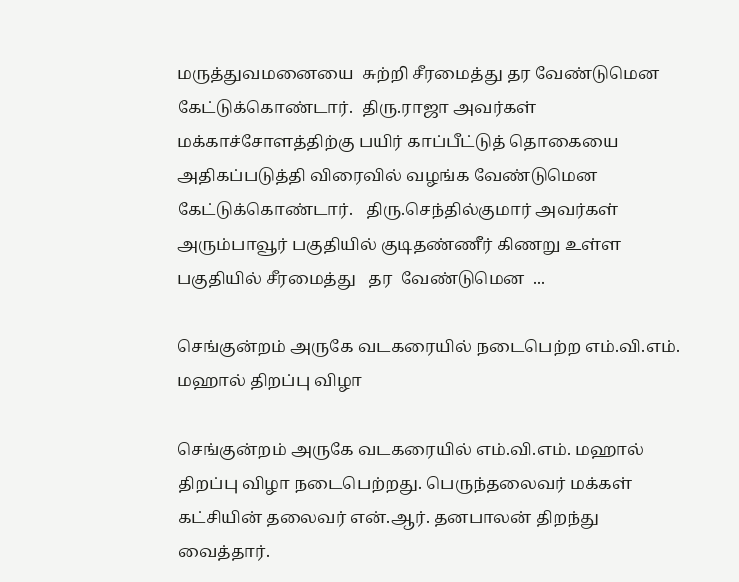மருத்துவமனையை  சுற்றி சீரமைத்து தர வேண்டுமென கேட்டுக்கொண்டார்.  திரு.ராஜா அவர்கள் மக்காச்சோளத்திற்கு பயிர் காப்பீட்டுத் தொகையை அதிகப்படுத்தி விரைவில் வழங்க வேண்டுமென  கேட்டுக்கொண்டார்.   திரு.செந்தில்குமார் அவர்கள் அரும்பாவூர் பகுதியில் குடிதண்ணீர் கிணறு உள்ள பகுதியில் சீரமைத்து   தர  வேண்டுமென  ...

செங்குன்றம் அருகே வடகரையில் நடைபெற்ற எம்.வி.எம். மஹால் திறப்பு விழா

செங்குன்றம் அருகே வடகரையில் எம்.வி.எம். மஹால் திறப்பு விழா நடைபெற்றது. பெருந்தலைவர் மக்கள் கட்சியின் தலைவர் என்.ஆர். தனபாலன் திறந்து வைத்தார்.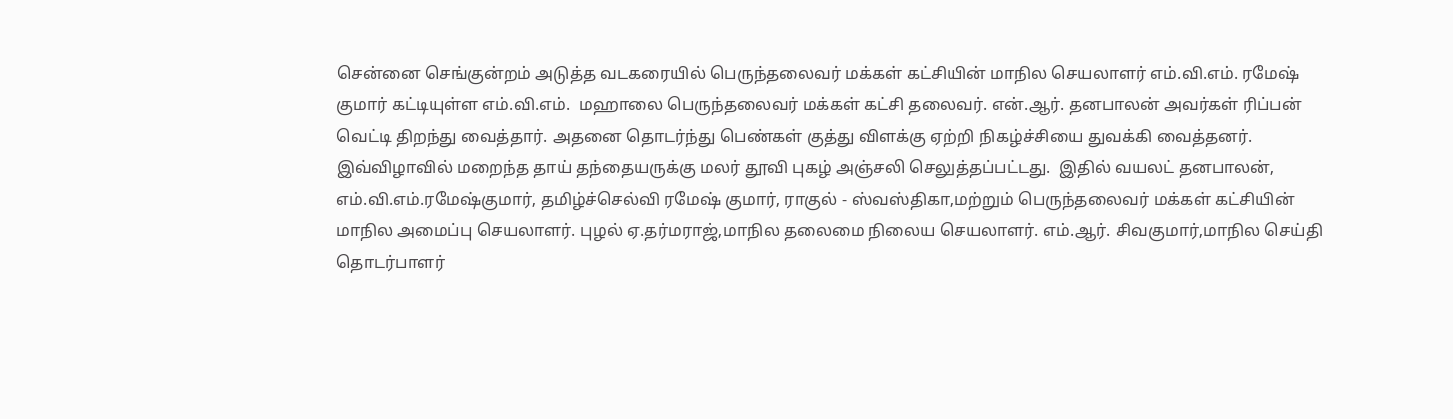சென்னை செங்குன்றம் அடுத்த வடகரையில் பெருந்தலைவர் மக்கள் கட்சியின் மாநில செயலாளர் எம்.வி.எம். ரமேஷ் குமார் கட்டியுள்ள எம்.வி.எம்.  மஹாலை பெருந்தலைவர் மக்கள் கட்சி தலைவர். என்.ஆர். தனபாலன் அவர்கள் ரிப்பன் வெட்டி திறந்து வைத்தார். அதனை தொடர்ந்து பெண்கள் குத்து விளக்கு ஏற்றி நிகழ்ச்சியை துவக்கி வைத்தனர்.  இவ்விழாவில் மறைந்த தாய் தந்தையருக்கு மலர் தூவி புகழ் அஞ்சலி செலுத்தப்பட்டது.  இதில் வயலட் தனபாலன், எம்.வி.எம்.ரமேஷ்குமார், தமிழ்ச்செல்வி ரமேஷ் குமார், ராகுல் - ஸ்வஸ்திகா,மற்றும் பெருந்தலைவர் மக்கள் கட்சியின் மாநில அமைப்பு செயலாளர். புழல் ஏ.தர்மராஜ்,மாநில தலைமை நிலைய செயலாளர். எம்.ஆர். சிவகுமார்,மாநில செய்தி தொடர்பாளர்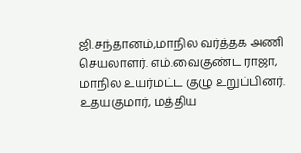ஜி.சந்தானம்,மாநில வர்த்தக அணி செயலாளர். எம்.வைகுண்ட ராஜா, மாநில உயர்மட்ட குழு உறுப்பினர். உதயகுமார், மத்திய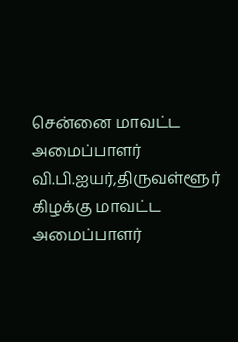சென்னை மாவட்ட அமைப்பாளர்  வி.பி.ஐயர்,திருவள்ளூர் கிழக்கு மாவட்ட அமைப்பாளர்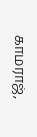காமராஜ்,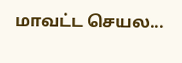மாவட்ட செயல...